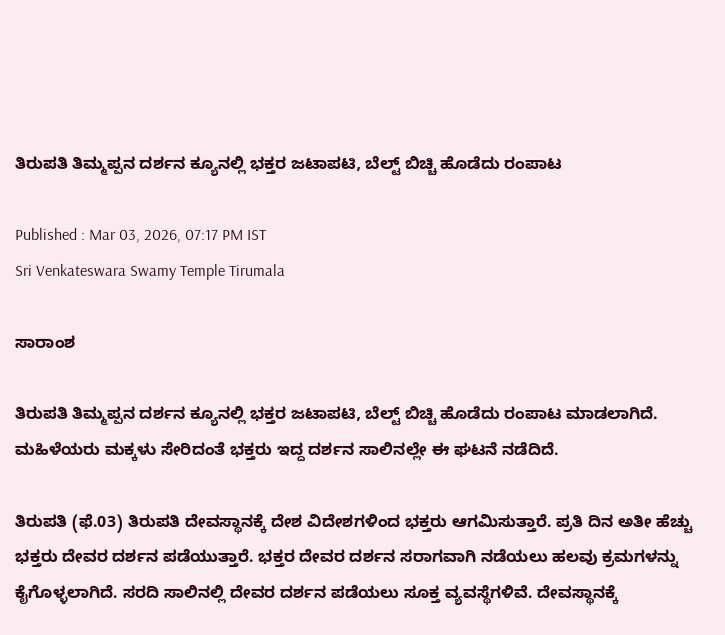ತಿರುಪತಿ ತಿಮ್ಮಪ್ಪನ ದರ್ಶನ ಕ್ಯೂನಲ್ಲಿ ಭಕ್ತರ ಜಟಾಪಟಿ, ಬೆಲ್ಟ್ ಬಿಚ್ಚಿ ಹೊಡೆದು ರಂಪಾಟ

Published : Mar 03, 2026, 07:17 PM IST
Sri Venkateswara Swamy Temple Tirumala

ಸಾರಾಂಶ

ತಿರುಪತಿ ತಿಮ್ಮಪ್ಪನ ದರ್ಶನ ಕ್ಯೂನಲ್ಲಿ ಭಕ್ತರ ಜಟಾಪಟಿ, ಬೆಲ್ಟ್ ಬಿಚ್ಚಿ ಹೊಡೆದು ರಂಪಾಟ ಮಾಡಲಾಗಿದೆ. ಮಹಿಳೆಯರು ಮಕ್ಕಳು ಸೇರಿದಂತೆ ಭಕ್ತರು ಇದ್ದ ದರ್ಶನ ಸಾಲಿನಲ್ಲೇ ಈ ಘಟನೆ ನಡೆದಿದೆ.

ತಿರುಪತಿ (ಫೆ.03) ತಿರುಪತಿ ದೇವಸ್ಥಾನಕ್ಕೆ ದೇಶ ವಿದೇಶಗಳಿಂದ ಭಕ್ತರು ಆಗಮಿಸುತ್ತಾರೆ. ಪ್ರತಿ ದಿನ ಅತೀ ಹೆಚ್ಚು ಭಕ್ತರು ದೇವರ ದರ್ಶನ ಪಡೆಯುತ್ತಾರೆ. ಭಕ್ತರ ದೇವರ ದರ್ಶನ ಸರಾಗವಾಗಿ ನಡೆಯಲು ಹಲವು ಕ್ರಮಗಳನ್ನು ಕೈಗೊಳ್ಳಲಾಗಿದೆ. ಸರದಿ ಸಾಲಿನಲ್ಲಿ ದೇವರ ದರ್ಶನ ಪಡೆಯಲು ಸೂಕ್ತ ವ್ಯವಸ್ಥೆಗಳಿವೆ. ದೇವಸ್ಥಾನಕ್ಕೆ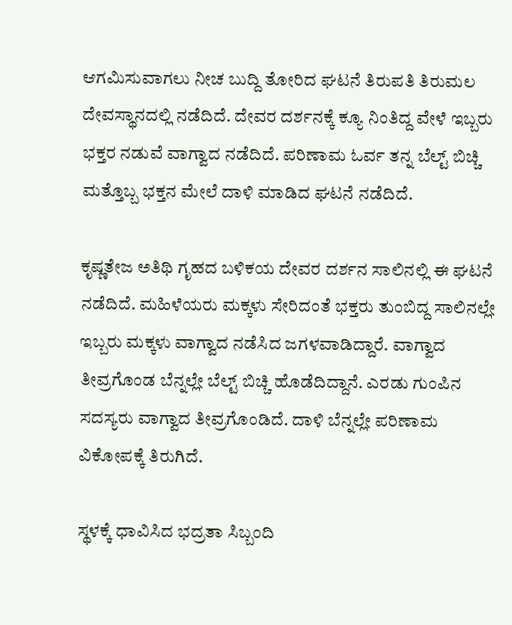ಆಗಮಿಸುವಾಗಲು ನೀಚ ಬುದ್ದಿ ತೋರಿದ ಘಟನೆ ತಿರುಪತಿ ತಿರುಮಲ ದೇವಸ್ಥಾನದಲ್ಲಿ ನಡೆದಿದೆ. ದೇವರ ದರ್ಶನಕ್ಕೆ ಕ್ಯೂ ನಿಂತಿದ್ದ ವೇಳೆ ಇಬ್ಬರು ಭಕ್ತರ ನಡುವೆ ವಾಗ್ವಾದ ನಡೆದಿದೆ. ಪರಿಣಾಮ ಓರ್ವ ತನ್ನ ಬೆಲ್ಟ್ ಬಿಚ್ಚಿ ಮತ್ತೊಬ್ಬ ಭಕ್ತನ ಮೇಲೆ ದಾಳಿ ಮಾಡಿದ ಘಟನೆ ನಡೆದಿದೆ.

ಕೃಷ್ಣತೇಜ ಅತಿಥಿ ಗೃಹದ ಬಳಿಕಯ ದೇವರ ದರ್ಶನ ಸಾಲಿನಲ್ಲಿ ಈ ಘಟನೆ ನಡೆದಿದೆ. ಮಹಿಳೆಯರು ಮಕ್ಕಳು ಸೇರಿದಂತೆ ಭಕ್ತರು ತುಂಬಿದ್ದ ಸಾಲಿನಲ್ಲೇ ಇಬ್ಬರು ಮಕ್ಕಳು ವಾಗ್ವಾದ ನಡೆಸಿದ ಜಗಳವಾಡಿದ್ದಾರೆ. ವಾಗ್ವಾದ ತೀವ್ರಗೊಂಡ ಬೆನ್ನಲ್ಲೇ ಬೆಲ್ಟ್ ಬಿಚ್ಚಿ ಹೊಡೆದಿದ್ದಾನೆ. ಎರಡು ಗುಂಪಿನ ಸದಸ್ಯರು ವಾಗ್ವಾದ ತೀವ್ರಗೊಂಡಿದೆ. ದಾಳಿ ಬೆನ್ನಲ್ಲೇ ಪರಿಣಾಮ ವಿಕೋಪಕ್ಕೆ ತಿರುಗಿದೆ.

ಸ್ಥಳಕ್ಕೆ ಧಾವಿಸಿದ ಭದ್ರತಾ ಸಿಬ್ಬಂದಿ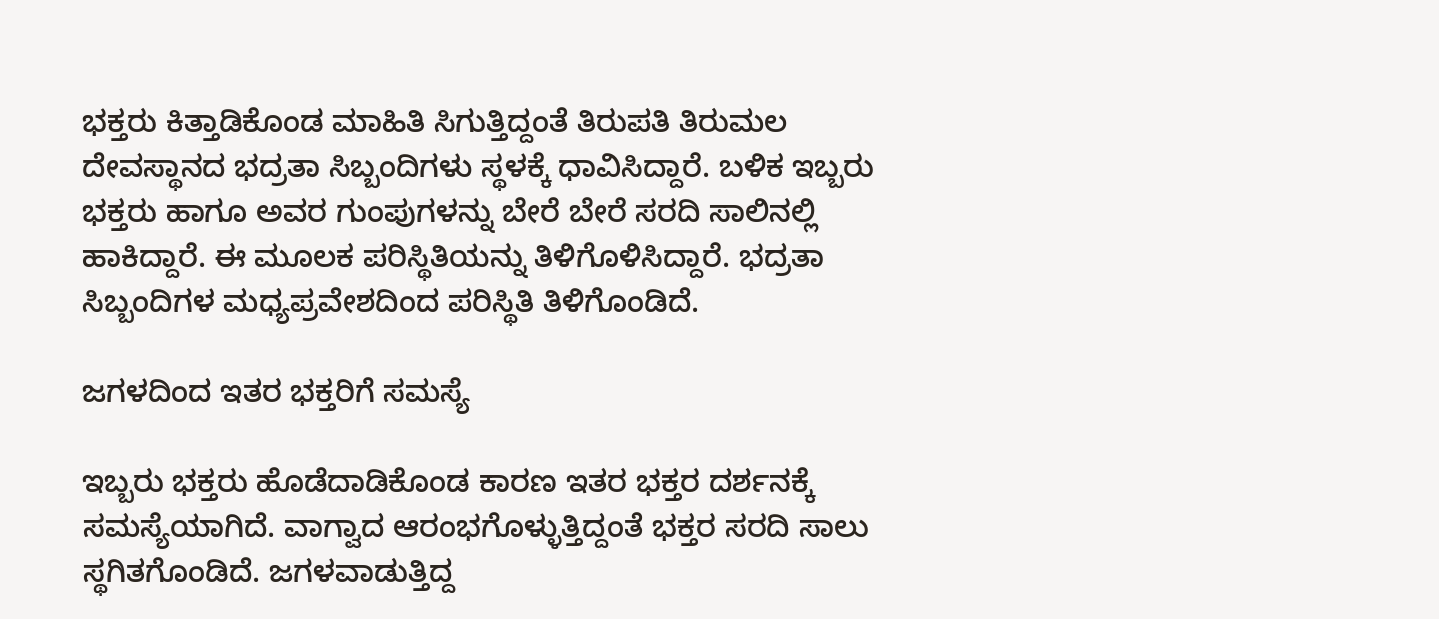ಭಕ್ತರು ಕಿತ್ತಾಡಿಕೊಂಡ ಮಾಹಿತಿ ಸಿಗುತ್ತಿದ್ದಂತೆ ತಿರುಪತಿ ತಿರುಮಲ ದೇವಸ್ಥಾನದ ಭದ್ರತಾ ಸಿಬ್ಬಂದಿಗಳು ಸ್ಥಳಕ್ಕೆ ಧಾವಿಸಿದ್ದಾರೆ. ಬಳಿಕ ಇಬ್ಬರು ಭಕ್ತರು ಹಾಗೂ ಅವರ ಗುಂಪುಗಳನ್ನು ಬೇರೆ ಬೇರೆ ಸರದಿ ಸಾಲಿನಲ್ಲಿ ಹಾಕಿದ್ದಾರೆ. ಈ ಮೂಲಕ ಪರಿಸ್ಥಿತಿಯನ್ನು ತಿಳಿಗೊಳಿಸಿದ್ದಾರೆ. ಭದ್ರತಾ ಸಿಬ್ಬಂದಿಗಳ ಮಧ್ಯಪ್ರವೇಶದಿಂದ ಪರಿಸ್ಥಿತಿ ತಿಳಿಗೊಂಡಿದೆ.

ಜಗಳದಿಂದ ಇತರ ಭಕ್ತರಿಗೆ ಸಮಸ್ಯೆ

ಇಬ್ಬರು ಭಕ್ತರು ಹೊಡೆದಾಡಿಕೊಂಡ ಕಾರಣ ಇತರ ಭಕ್ತರ ದರ್ಶನಕ್ಕೆ ಸಮಸ್ಯೆಯಾಗಿದೆ. ವಾಗ್ವಾದ ಆರಂಭಗೊಳ್ಳುತ್ತಿದ್ದಂತೆ ಭಕ್ತರ ಸರದಿ ಸಾಲು ಸ್ಥಗಿತಗೊಂಡಿದೆ. ಜಗಳವಾಡುತ್ತಿದ್ದ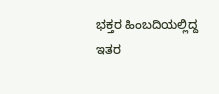ಭಕ್ತರ ಹಿಂಬದಿಯಲ್ಲಿದ್ದ ಇತರ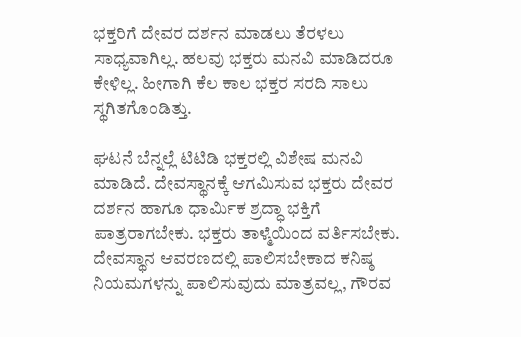ಭಕ್ತರಿಗೆ ದೇವರ ದರ್ಶನ ಮಾಡಲು ತೆರಳಲು ಸಾಧ್ಯವಾಗಿಲ್ಲ. ಹಲವು ಭಕ್ತರು ಮನವಿ ಮಾಡಿದರೂ ಕೇಳಿಲ್ಲ. ಹೀಗಾಗಿ ಕೆಲ ಕಾಲ ಭಕ್ತರ ಸರದಿ ಸಾಲು ಸ್ಥಗಿತಗೊಂಡಿತ್ತು.

ಘಟನೆ ಬೆನ್ನಲ್ಲೆ ಟಿಟಿಡಿ ಭಕ್ತರಲ್ಲಿ ವಿಶೇಷ ಮನವಿ ಮಾಡಿದೆ. ದೇವಸ್ಥಾನಕ್ಕೆ ಆಗಮಿಸುವ ಭಕ್ತರು ದೇವರ ದರ್ಶನ ಹಾಗೂ ಧಾರ್ಮಿಕ ಶ್ರದ್ಧಾ ಭಕ್ತಿಗೆ ಪಾತ್ರರಾಗಬೇಕು. ಭಕ್ತರು ತಾಳ್ಮೆಯಿಂದ ವರ್ತಿಸಬೇಕು. ದೇವಸ್ಥಾನ ಆವರಣದಲ್ಲಿ ಪಾಲಿಸಬೇಕಾದ ಕನಿಷ್ಠ ನಿಯಮಗಳನ್ನು ಪಾಲಿಸುವುದು ಮಾತ್ರವಲ್ಲ, ಗೌರವ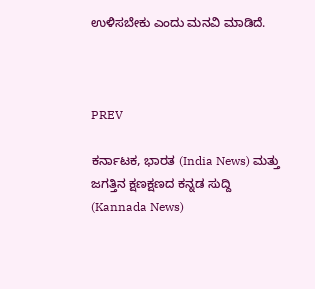ಉಳಿಸಬೇಕು ಎಂದು ಮನವಿ ಮಾಡಿದೆ.



PREV

ಕರ್ನಾಟಕ, ಭಾರತ (India News) ಮತ್ತು ಜಗತ್ತಿನ ಕ್ಷಣಕ್ಷಣದ ಕನ್ನಡ ಸುದ್ದಿ (Kannada News)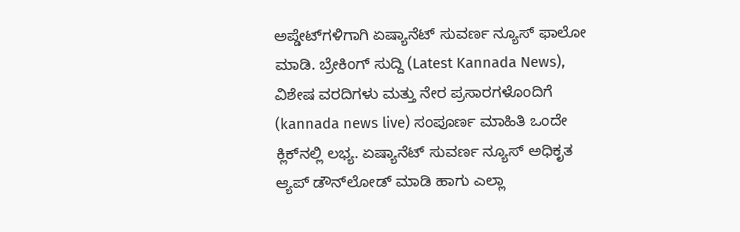ಅಪ್ಡೇಟ್‌ಗಳಿಗಾಗಿ ಏಷ್ಯಾನೆಟ್ ಸುವರ್ಣ ನ್ಯೂಸ್‌ ಫಾಲೋ ಮಾಡಿ. ಬ್ರೇಕಿಂಗ್ ಸುದ್ದಿ (Latest Kannada News), ವಿಶೇಷ ವರದಿಗಳು ಮತ್ತು ನೇರ ಪ್ರಸಾರಗಳೊಂದಿಗೆ (kannada news live) ಸಂಪೂರ್ಣ ಮಾಹಿತಿ ಒಂದೇ ಕ್ಲಿಕ್‌ನಲ್ಲಿ ಲಭ್ಯ. ಏಷ್ಯಾನೆಟ್ ಸುವರ್ಣ ನ್ಯೂಸ್ ಅಧಿಕೃತ ಆ್ಯಪ್ ಡೌನ್‌ಲೋಡ್ ಮಾಡಿ ಹಾಗು ಎಲ್ಲಾ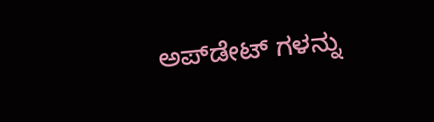ಅಪ್‌ಡೇಟ್ ಗಳನ್ನು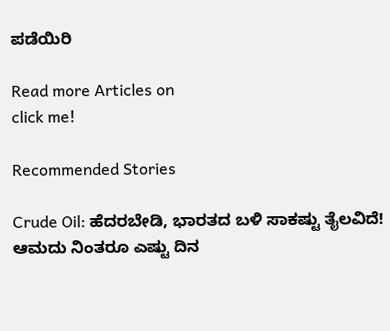ಪಡೆಯಿರಿ

Read more Articles on
click me!

Recommended Stories

Crude Oil: ಹೆದರಬೇಡಿ, ಭಾರತದ ಬಳಿ ಸಾಕಷ್ಟು ತೈಲವಿದೆ! ಆಮದು ನಿಂತರೂ ಎಷ್ಟು ದಿನ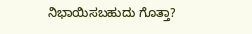ನಿಭಾಯಿಸಬಹುದು ಗೊತ್ತಾ?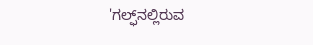'ಗಲ್ಫ್‌ನಲ್ಲಿರುವ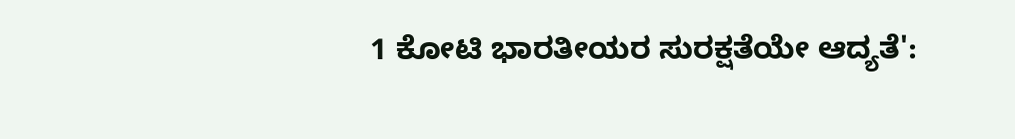1 ಕೋಟಿ ಭಾರತೀಯರ ಸುರಕ್ಷತೆಯೇ ಆದ್ಯತೆ':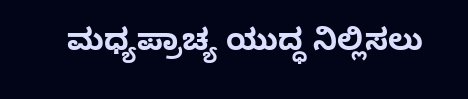ಮಧ್ಯಪ್ರಾಚ್ಯ ಯುದ್ಧ ನಿಲ್ಲಿಸಲು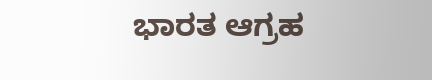ಭಾರತ ಆಗ್ರಹ